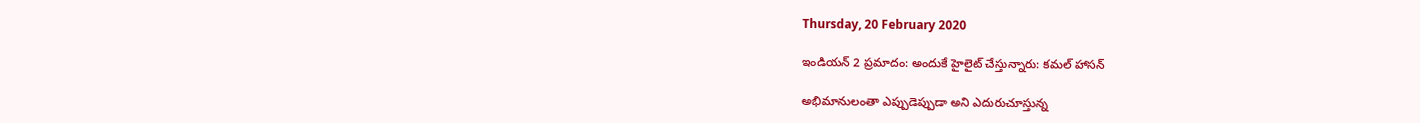Thursday, 20 February 2020

ఇండియన్ 2 ప్రమాదం: అందుకే హైలైట్ చేస్తున్నారు: కమల్ హాసన్

అభిమానులంతా ఎప్పుడెప్పుడా అని ఎదురుచూస్తున్న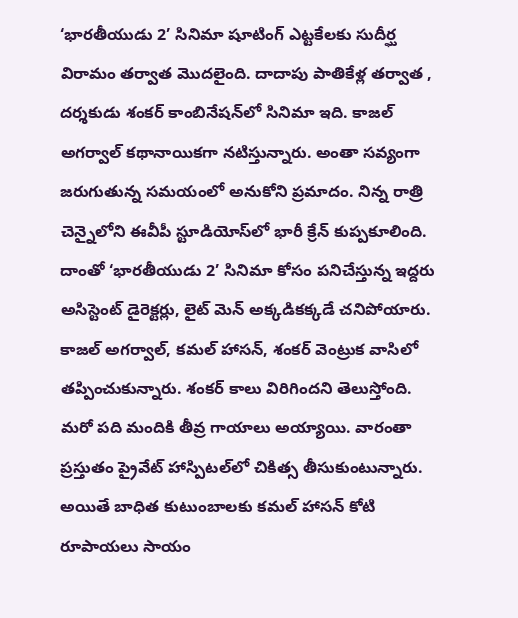‘భారతీయుడు 2’ సినిమా షూటింగ్ ఎట్టకేలకు సుదీర్ఘ విరామం తర్వాత మొదలైంది. దాదాపు పాతికేళ్ల తర్వాత , దర్శకుడు శంకర్ కాంబినేషన్‌లో సినిమా ఇది. కాజల్ అగర్వాల్ కథానాయికగా నటిస్తున్నారు. అంతా సవ్యంగా జరుగుతున్న సమయంలో అనుకోని ప్రమాదం. నిన్న రాత్రి చెన్నైలోని ఈవీపీ స్టూడియోస్‌లో భారీ క్రేన్ కుప్పకూలింది. దాంతో ‘భారతీయుడు 2’ సినిమా కోసం పనిచేస్తున్న ఇద్దరు అసిస్టెంట్ డైరెక్టర్లు, లైట్ మెన్ అక్కడికక్కడే చనిపోయారు. కాజల్ అగర్వాల్, కమల్ హాసన్, శంకర్ వెంట్రుక వాసిలో తప్పించుకున్నారు. శంకర్ కాలు విరిగిందని తెలుస్తోంది. మరో పది మందికి తీవ్ర గాయాలు అయ్యాయి. వారంతా ప్రస్తుతం ప్రైవేట్ హాస్పిటల్‌లో చికిత్స తీసుకుంటున్నారు. అయితే బాధిత కుటుంబాలకు కమల్ హాసన్ కోటి రూపాయలు సాయం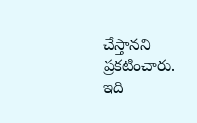చేస్తానని ప్రకటించారు. ఇది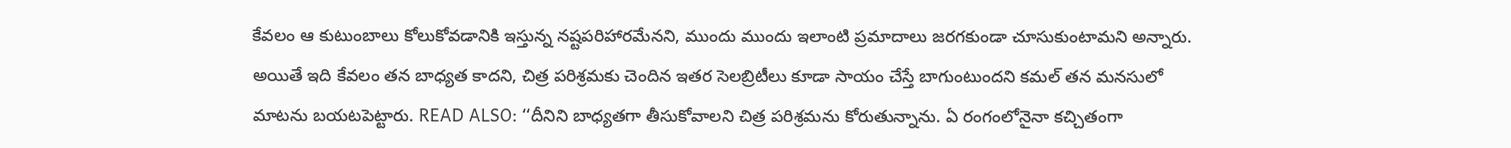కేవలం ఆ కుటుంబాలు కోలుకోవడానికి ఇస్తున్న నష్టపరిహారమేనని, ముందు ముందు ఇలాంటి ప్రమాదాలు జరగకుండా చూసుకుంటామని అన్నారు. అయితే ఇది కేవలం తన బాధ్యత కాదని, చిత్ర పరిశ్రమకు చెందిన ఇతర సెలబ్రిటీలు కూడా సాయం చేస్తే బాగుంటుందని కమల్ తన మనసులో మాటను బయటపెట్టారు. READ ALSO: ‘‘దీనిని బాధ్యతగా తీసుకోవాలని చిత్ర పరిశ్రమను కోరుతున్నాను. ఏ రంగంలోనైనా కచ్చితంగా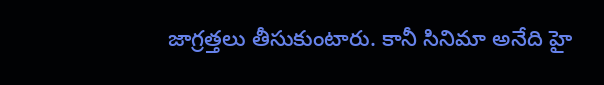జాగ్రత్తలు తీసుకుంటారు. కానీ సినిమా అనేది హై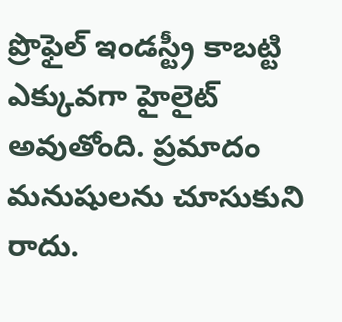ప్రొఫైల్ ఇండస్ట్రీ కాబట్టి ఎక్కువగా హైలైట్ అవుతోంది. ప్రమాదం మనుషులను చూసుకుని రాదు.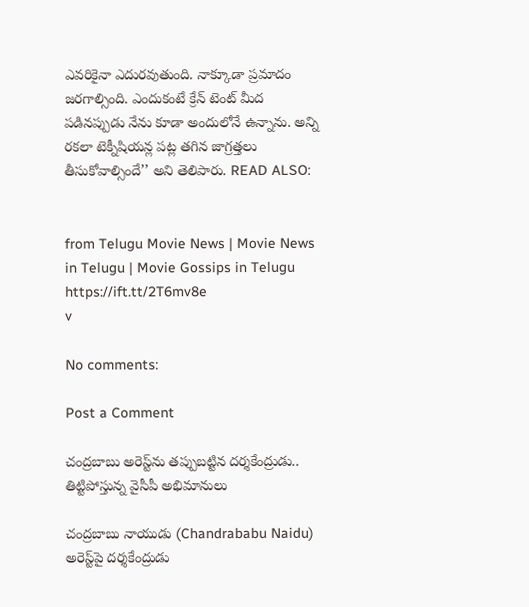ఎవరికైనా ఎదురవుతుంది. నాక్కూడా ప్రమాదం జరగాల్సింది. ఎందుకంటే క్రేన్ టెంట్ మీద పడినప్పుడు నేను కూడా అందులోనే ఉన్నాను. అన్ని రకలా టెక్నీషియన్ల పట్ల తగిన జాగ్రత్తలు తీసుకోవాల్సిందే’’ అని తెలిపారు. READ ALSO:


from Telugu Movie News | Movie News in Telugu | Movie Gossips in Telugu https://ift.tt/2T6mv8e
v

No comments:

Post a Comment

చంద్రబాబు అరెస్ట్‌ను తప్పుబట్టిన దర్శకేంద్రుడు.. తిట్టిపోస్తున్న వైసీపీ అభిమానులు

చంద్రబాబు నాయుడు (Chandrababu Naidu) అరెస్ట్‌పై దర్శకేంద్రుడు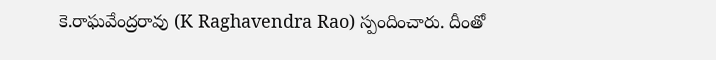కె.రాఘవేంద్రరావు (K Raghavendra Rao) స్పందించారు. దీంతో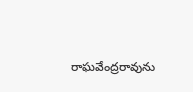రాఘవేంద్రరావును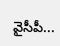వైసీపీ...